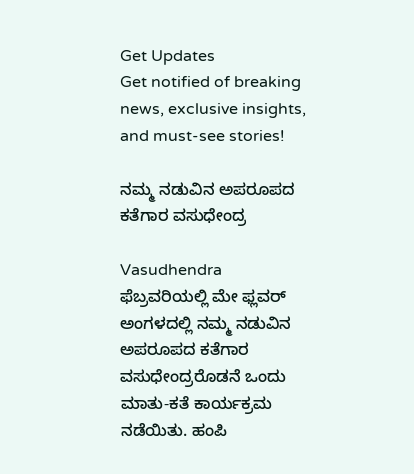Get Updates
Get notified of breaking news, exclusive insights, and must-see stories!

ನಮ್ಮ ನಡುವಿನ ಅಪರೂಪದ ಕತೆಗಾರ ವಸುಧೇಂದ್ರ

Vasudhendra
ಫೆಬ್ರವರಿಯಲ್ಲಿ ಮೇ ಫ್ಲವರ್ ಅಂಗಳದಲ್ಲಿ ನಮ್ಮ ನಡುವಿನ ಅಪರೂಪದ ಕತೆಗಾರ ವಸುಧೇಂದ್ರರೊಡನೆ ಒಂದು ಮಾತು-ಕತೆ ಕಾರ್ಯಕ್ರಮ ನಡೆಯಿತು. ಹಂಪಿ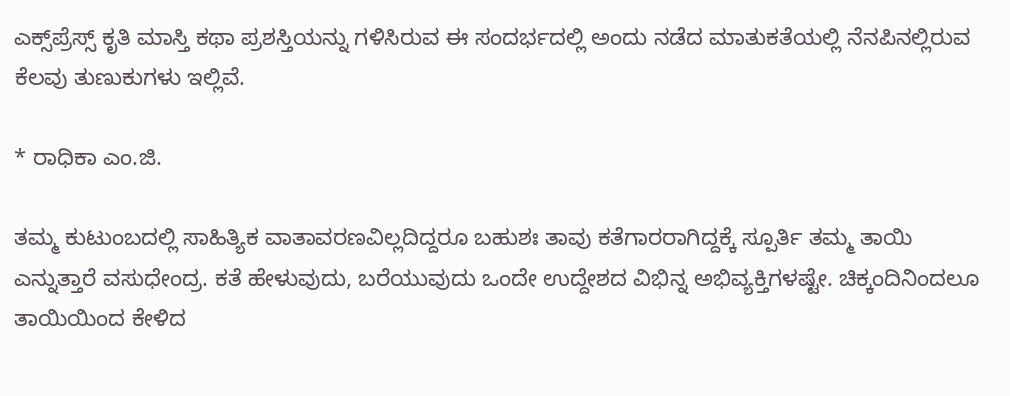ಎಕ್ಸ್‌ಪ್ರೆಸ್ಸ್ ಕೃತಿ ಮಾಸ್ತಿ ಕಥಾ ಪ್ರಶಸ್ತಿಯನ್ನು ಗಳಿಸಿರುವ ಈ ಸಂದರ್ಭದಲ್ಲಿ ಅಂದು ನಡೆದ ಮಾತುಕತೆಯಲ್ಲಿ ನೆನಪಿನಲ್ಲಿರುವ ಕೆಲವು ತುಣುಕುಗಳು ಇಲ್ಲಿವೆ.

* ರಾಧಿಕಾ ಎಂ.ಜಿ.

ತಮ್ಮ ಕುಟುಂಬದಲ್ಲಿ ಸಾಹಿತ್ಯಿಕ ವಾತಾವರಣವಿಲ್ಲದಿದ್ದರೂ ಬಹುಶಃ ತಾವು ಕತೆಗಾರರಾಗಿದ್ದಕ್ಕೆ ಸ್ಪೂರ್ತಿ ತಮ್ಮ ತಾಯಿ ಎನ್ನುತ್ತಾರೆ ವಸುಧೇಂದ್ರ. ಕತೆ ಹೇಳುವುದು, ಬರೆಯುವುದು ಒಂದೇ ಉದ್ದೇಶದ ವಿಭಿನ್ನ ಅಭಿವ್ಯಕ್ತಿಗಳಷ್ಟೇ. ಚಿಕ್ಕಂದಿನಿಂದಲೂ ತಾಯಿಯಿಂದ ಕೇಳಿದ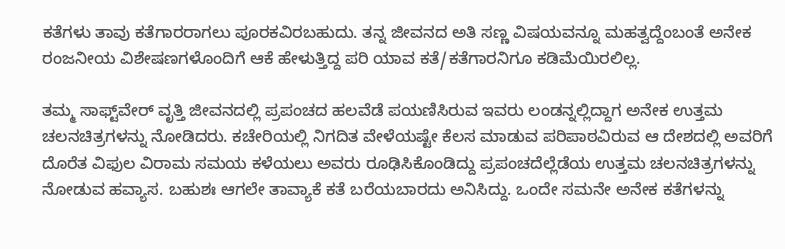ಕತೆಗಳು ತಾವು ಕತೆಗಾರರಾಗಲು ಪೂರಕವಿರಬಹುದು. ತನ್ನ ಜೀವನದ ಅತಿ ಸಣ್ಣ ವಿಷಯವನ್ನೂ ಮಹತ್ವದ್ದೆಂಬಂತೆ ಅನೇಕ ರಂಜನೀಯ ವಿಶೇಷಣಗಳೊಂದಿಗೆ ಆಕೆ ಹೇಳುತ್ತಿದ್ದ ಪರಿ ಯಾವ ಕತೆ/ಕತೆಗಾರನಿಗೂ ಕಡಿಮೆಯಿರಲಿಲ್ಲ.

ತಮ್ಮ ಸಾಫ್ಟ್‌ವೇರ್ ವೃತ್ತಿ ಜೀವನದಲ್ಲಿ ಪ್ರಪಂಚದ ಹಲವೆಡೆ ಪಯಣಿಸಿರುವ ಇವರು ಲಂಡನ್ನಲ್ಲಿದ್ದಾಗ ಅನೇಕ ಉತ್ತಮ ಚಲನಚಿತ್ರಗಳನ್ನು ನೋಡಿದರು. ಕಚೇರಿಯಲ್ಲಿ ನಿಗದಿತ ವೇಳೆಯಷ್ಟೇ ಕೆಲಸ ಮಾಡುವ ಪರಿಪಾಠವಿರುವ ಆ ದೇಶದಲ್ಲಿ ಅವರಿಗೆ ದೊರೆತ ವಿಫುಲ ವಿರಾಮ ಸಮಯ ಕಳೆಯಲು ಅವರು ರೂಢಿಸಿಕೊಂಡಿದ್ದು ಪ್ರಪಂಚದೆಲ್ಲೆಡೆಯ ಉತ್ತಮ ಚಲನಚಿತ್ರಗಳನ್ನು ನೋಡುವ ಹವ್ಯಾಸ. ಬಹುಶಃ ಆಗಲೇ ತಾವ್ಯಾಕೆ ಕತೆ ಬರೆಯಬಾರದು ಅನಿಸಿದ್ದು. ಒಂದೇ ಸಮನೇ ಅನೇಕ ಕತೆಗಳನ್ನು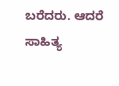ಬರೆದರು. ಆದರೆ ಸಾಹಿತ್ಯ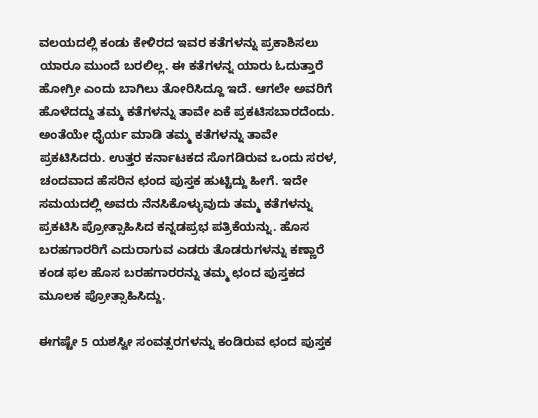ವಲಯದಲ್ಲಿ ಕಂಡು ಕೇಳಿರದ ಇವರ ಕತೆಗಳನ್ನು ಪ್ರಕಾಶಿಸಲು ಯಾರೂ ಮುಂದೆ ಬರಲಿಲ್ಲ. ಈ ಕತೆಗಳನ್ನ ಯಾರು ಓದುತ್ತಾರೆ ಹೋಗ್ರೀ ಎಂದು ಬಾಗಿಲು ತೋರಿಸಿದ್ದೂ ಇದೆ. ಆಗಲೇ ಅವರಿಗೆ ಹೊಳೆದದ್ದು ತಮ್ಮ ಕತೆಗಳನ್ನು ತಾವೇ ಏಕೆ ಪ್ರಕಟಿಸಬಾರದೆಂದು. ಅಂತೆಯೇ ಧೈರ್ಯ ಮಾಡಿ ತಮ್ಮ ಕತೆಗಳನ್ನು ತಾವೇ ಪ್ರಕಟಿಸಿದರು. ಉತ್ತರ ಕರ್ನಾಟಕದ ಸೊಗಡಿರುವ ಒಂದು ಸರಳ, ಚಂದವಾದ ಹೆಸರಿನ ಛಂದ ಪುಸ್ತಕ ಹುಟ್ಟಿದ್ದು ಹೀಗೆ. ಇದೇ ಸಮಯದಲ್ಲಿ ಅವರು ನೆನಸಿಕೊಳ್ಳುವುದು ತಮ್ಮ ಕತೆಗಳನ್ನು ಪ್ರಕಟಿಸಿ ಪ್ರೋತ್ಸಾಹಿಸಿದ ಕನ್ನಡಪ್ರಭ ಪತ್ರಿಕೆಯನ್ನು. ಹೊಸ ಬರಹಗಾರರಿಗೆ ಎದುರಾಗುವ ಎಡರು ತೊಡರುಗಳನ್ನು ಕಣ್ಣಾರೆ ಕಂಡ ಫಲ ಹೊಸ ಬರಹಗಾರರನ್ನು ತಮ್ಮ ಛಂದ ಪುಸ್ತಕದ ಮೂಲಕ ಪ್ರೋತ್ಸಾಹಿಸಿದ್ದು.

ಈಗಷ್ಟೇ 5 ಯಶಸ್ವೀ ಸಂವತ್ಸರಗಳನ್ನು ಕಂಡಿರುವ ಛಂದ ಪುಸ್ತಕ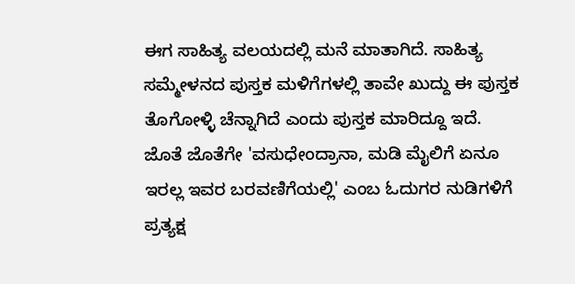ಈಗ ಸಾಹಿತ್ಯ ವಲಯದಲ್ಲಿ ಮನೆ ಮಾತಾಗಿದೆ. ಸಾಹಿತ್ಯ ಸಮ್ಮೇಳನದ ಪುಸ್ತಕ ಮಳಿಗೆಗಳಲ್ಲಿ ತಾವೇ ಖುದ್ದು ಈ ಪುಸ್ತಕ ತೊಗೋಳ್ಳಿ ಚೆನ್ನಾಗಿದೆ ಎಂದು ಪುಸ್ತಕ ಮಾರಿದ್ದೂ ಇದೆ. ಜೊತೆ ಜೊತೆಗೇ 'ವಸುಧೇಂದ್ರಾನಾ, ಮಡಿ ಮೈಲಿಗೆ ಏನೂ ಇರಲ್ಲ ಇವರ ಬರವಣಿಗೆಯಲ್ಲಿ' ಎಂಬ ಓದುಗರ ನುಡಿಗಳಿಗೆ ಪ್ರತ್ಯಕ್ಷ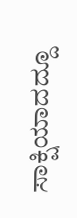ಸಾಕ್ಷಿಯಾದದ್ದೂ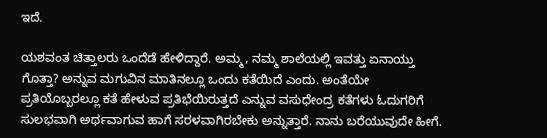ಇದೆ.

ಯಶವಂತ ಚಿತ್ತಾಲರು ಒಂದೆಡೆ ಹೇಳಿದ್ದಾರೆ. ಅಮ್ಮ, ನಮ್ಮ ಶಾಲೆಯಲ್ಲಿ ಇವತ್ತು ಏನಾಯ್ತು ಗೊತ್ತಾ? ಅನ್ನುವ ಮಗುವಿನ ಮಾತಿನಲ್ಲೂ ಒಂದು ಕತೆಯಿದೆ ಎಂದು. ಅಂತೆಯೇ ಪ್ರತಿಯೊಬ್ಬರಲ್ಲೂ ಕತೆ ಹೇಳುವ ಪ್ರತಿಭೆಯಿರುತ್ತದೆ ಎನ್ನುವ ವಸುಧೇಂದ್ರ ಕತೆಗಳು ಓದುಗರಿಗೆ ಸುಲಭವಾಗಿ ಅರ್ಥವಾಗುವ ಹಾಗೆ ಸರಳವಾಗಿರಬೇಕು ಅನ್ನುತ್ತಾರೆ. ನಾನು ಬರೆಯುವುದೇ ಹೀಗೆ.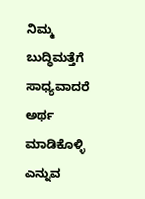ನಿಮ್ಮ ಬುದ್ಧಿಮತ್ತೆಗೆ ಸಾಧ್ಯವಾದರೆ ಅರ್ಥ ಮಾಡಿಕೊಳ್ಳಿ ಎನ್ನುವ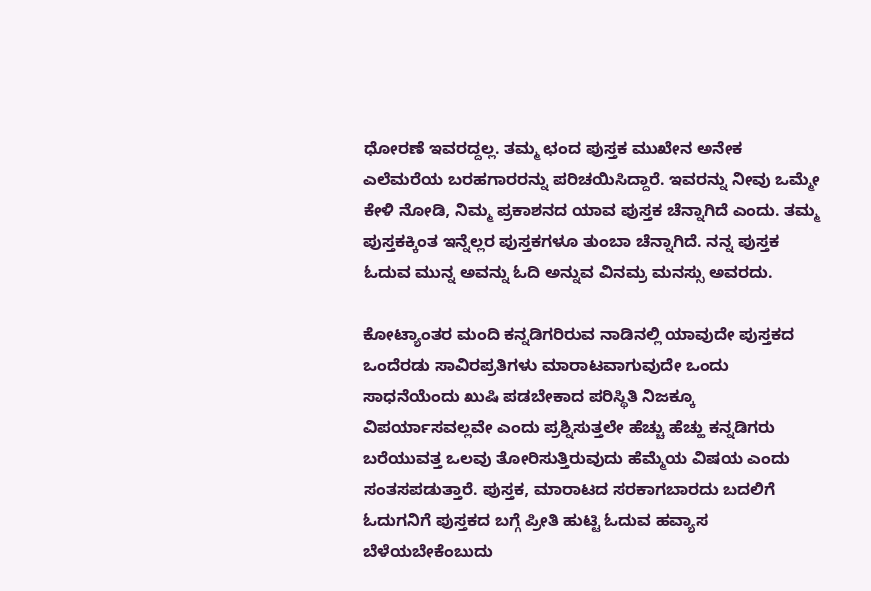ಧೋರಣೆ ಇವರದ್ದಲ್ಲ. ತಮ್ಮ ಛಂದ ಪುಸ್ತಕ ಮುಖೇನ ಅನೇಕ ಎಲೆಮರೆಯ ಬರಹಗಾರರನ್ನು ಪರಿಚಯಿಸಿದ್ದಾರೆ. ಇವರನ್ನು ನೀವು ಒಮ್ಮೇ ಕೇಳಿ ನೋಡಿ, ನಿಮ್ಮ ಪ್ರಕಾಶನದ ಯಾವ ಪುಸ್ತಕ ಚೆನ್ನಾಗಿದೆ ಎಂದು. ತಮ್ಮ ಪುಸ್ತಕಕ್ಕಿಂತ ಇನ್ನೆಲ್ಲರ ಪುಸ್ತಕಗಳೂ ತುಂಬಾ ಚೆನ್ನಾಗಿದೆ. ನನ್ನ ಪುಸ್ತಕ ಓದುವ ಮುನ್ನ ಅವನ್ನು ಓದಿ ಅನ್ನುವ ವಿನಮ್ರ ಮನಸ್ಸು ಅವರದು.

ಕೋಟ್ಯಾಂತರ ಮಂದಿ ಕನ್ನಡಿಗರಿರುವ ನಾಡಿನಲ್ಲಿ ಯಾವುದೇ ಪುಸ್ತಕದ ಒಂದೆರಡು ಸಾವಿರಪ್ರತಿಗಳು ಮಾರಾಟವಾಗುವುದೇ ಒಂದು ಸಾಧನೆಯೆಂದು ಖುಷಿ ಪಡಬೇಕಾದ ಪರಿಸ್ಥಿತಿ ನಿಜಕ್ಕೂ ವಿಪರ್ಯಾಸವಲ್ಲವೇ ಎಂದು ಪ್ರಶ್ನಿಸುತ್ತಲೇ ಹೆಚ್ಚು ಹೆಚ್ಹು ಕನ್ನಡಿಗರು ಬರೆಯುವತ್ತ ಒಲವು ತೋರಿಸುತ್ತಿರುವುದು ಹೆಮ್ಮೆಯ ವಿಷಯ ಎಂದು ಸಂತಸಪಡುತ್ತಾರೆ. ಪುಸ್ತಕ, ಮಾರಾಟದ ಸರಕಾಗಬಾರದು ಬದಲಿಗೆ ಓದುಗನಿಗೆ ಪುಸ್ತಕದ ಬಗ್ಗೆ ಪ್ರೀತಿ ಹುಟ್ಟಿ ಓದುವ ಹವ್ಯಾಸ ಬೆಳೆಯಬೇಕೆಂಬುದು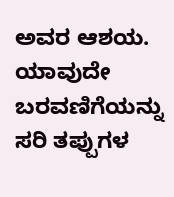ಅವರ ಆಶಯ. ಯಾವುದೇ ಬರವಣಿಗೆಯನ್ನು ಸರಿ ತಪ್ಪುಗಳ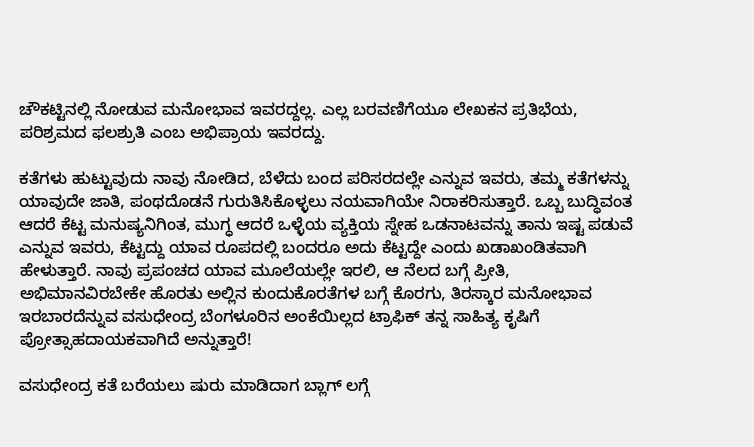ಚೌಕಟ್ಟಿನಲ್ಲಿ ನೋಡುವ ಮನೋಭಾವ ಇವರದ್ದಲ್ಲ. ಎಲ್ಲ ಬರವಣಿಗೆಯೂ ಲೇಖಕನ ಪ್ರತಿಭೆಯ, ಪರಿಶ್ರಮದ ಫಲಶ್ರುತಿ ಎಂಬ ಅಭಿಪ್ರಾಯ ಇವರದ್ದು.

ಕತೆಗಳು ಹುಟ್ಟುವುದು ನಾವು ನೋಡಿದ, ಬೆಳೆದು ಬಂದ ಪರಿಸರದಲ್ಲೇ ಎನ್ನುವ ಇವರು, ತಮ್ಮ ಕತೆಗಳನ್ನು ಯಾವುದೇ ಜಾತಿ, ಪಂಥದೊಡನೆ ಗುರುತಿಸಿಕೊಳ್ಳಲು ನಯವಾಗಿಯೇ ನಿರಾಕರಿಸುತ್ತಾರೆ. ಒಬ್ಬ ಬುದ್ಧಿವಂತ ಆದರೆ ಕೆಟ್ಟ ಮನುಷ್ಯನಿಗಿಂತ, ಮುಗ್ಧ ಆದರೆ ಒಳ್ಳೆಯ ವ್ಯಕ್ತಿಯ ಸ್ನೇಹ ಒಡನಾಟವನ್ನು ತಾನು ಇಷ್ಟ ಪಡುವೆ ಎನ್ನುವ ಇವರು, ಕೆಟ್ಟದ್ದು ಯಾವ ರೂಪದಲ್ಲಿ ಬಂದರೂ ಅದು ಕೆಟ್ಟದ್ದೇ ಎಂದು ಖಡಾಖಂಡಿತವಾಗಿ ಹೇಳುತ್ತಾರೆ. ನಾವು ಪ್ರಪಂಚದ ಯಾವ ಮೂಲೆಯಲ್ಲೇ ಇರಲಿ, ಆ ನೆಲದ ಬಗ್ಗೆ ಪ್ರೀತಿ, ಅಭಿಮಾನವಿರಬೇಕೇ ಹೊರತು ಅಲ್ಲಿನ ಕುಂದುಕೊರತೆಗಳ ಬಗ್ಗೆ ಕೊರಗು, ತಿರಸ್ಕಾರ ಮನೋಭಾವ ಇರಬಾರದೆನ್ನುವ ವಸುಧೇಂದ್ರ ಬೆಂಗಳೂರಿನ ಅಂಕೆಯಿಲ್ಲದ ಟ್ರಾಫಿಕ್ ತನ್ನ ಸಾಹಿತ್ಯ ಕೃಷಿಗೆ ಪ್ರೋತ್ಸಾಹದಾಯಕವಾಗಿದೆ ಅನ್ನುತ್ತಾರೆ!

ವಸುಧೇಂದ್ರ ಕತೆ ಬರೆಯಲು ಷುರು ಮಾಡಿದಾಗ ಬ್ಲಾಗ್ ಲಗ್ಗೆ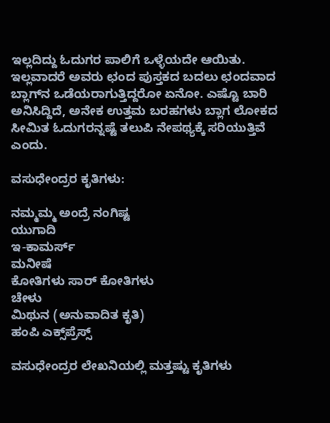ಇಲ್ಲದಿದ್ದು ಓದುಗರ ಪಾಲಿಗೆ ಒಳ್ಳೆಯದೇ ಆಯಿತು. ಇಲ್ಲವಾದರೆ ಅವರು ಛಂದ ಪುಸ್ತಕದ ಬದಲು ಛಂದವಾದ ಬ್ಲಾಗ್‌ನ ಒಡೆಯರಾಗುತ್ತಿದ್ದರೋ ಏನೋ. ಎಷ್ಟೊ ಬಾರಿ ಅನಿಸಿದ್ದಿದೆ, ಅನೇಕ ಉತ್ತಮ ಬರಹಗಳು ಬ್ಲಾಗ ಲೋಕದ ಸೀಮಿತ ಓದುಗರನ್ನಷ್ಟೆ ತಲುಪಿ ನೇಪಥ್ಯಕ್ಕೆ ಸರಿಯುತ್ತಿವೆ ಎಂದು.

ವಸುಧೇಂದ್ರರ ಕೃತಿಗಳು:

ನಮ್ಮಮ್ಮ ಅಂದ್ರೆ ನಂಗಿಷ್ಟ
ಯುಗಾದಿ
ಇ-ಕಾಮರ್ಸ್
ಮನೀಷೆ
ಕೋತಿಗಳು ಸಾರ್ ಕೋತಿಗಳು
ಚೇಳು
ಮಿಥುನ (ಅನುವಾದಿತ ಕೃತಿ)
ಹಂಪಿ ಎಕ್ಸ್‌ಪ್ರೆಸ್ಸ್

ವಸುಧೇಂದ್ರರ ಲೇಖನಿಯಲ್ಲಿ ಮತ್ತಷ್ಟು ಕೃತಿಗಳು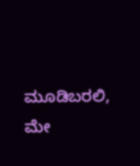ಮೂಡಿಬರಲಿ, ಮೇ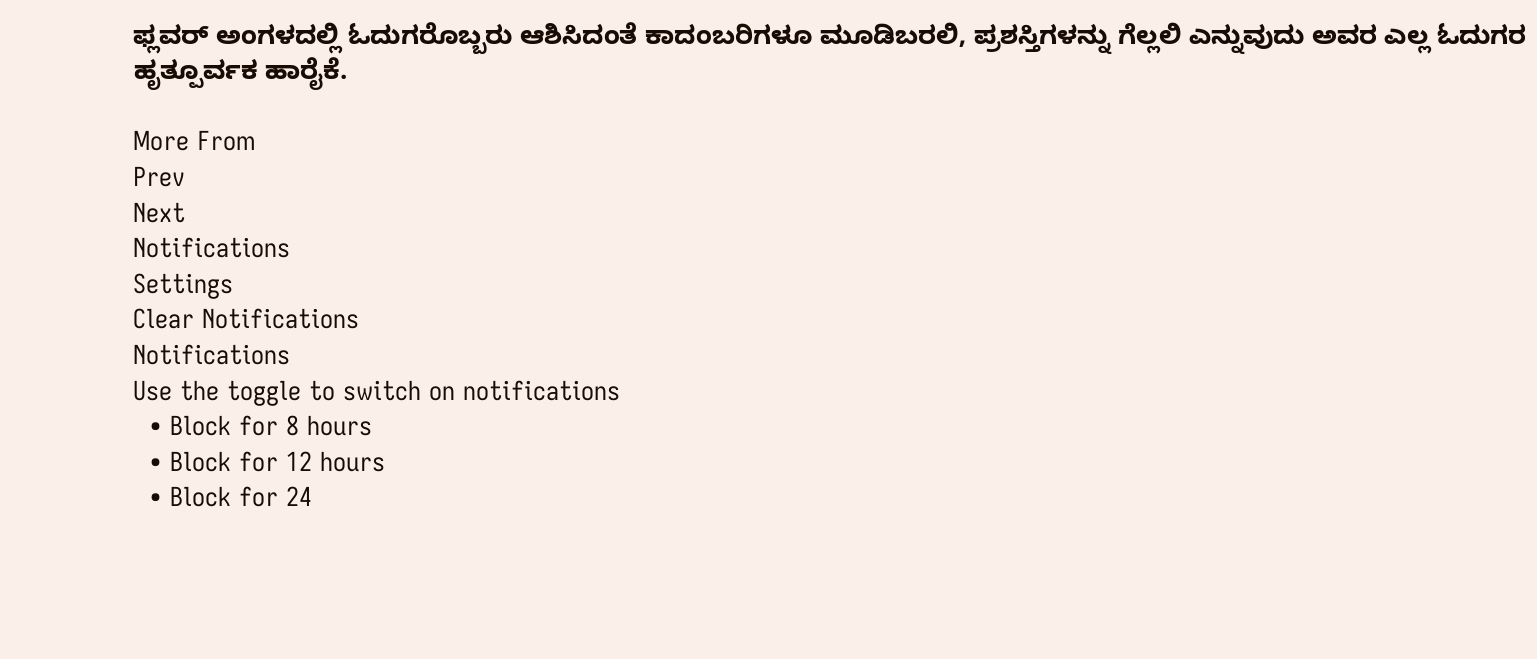ಫ್ಲವರ್ ಅಂಗಳದಲ್ಲಿ ಓದುಗರೊಬ್ಬರು ಆಶಿಸಿದಂತೆ ಕಾದಂಬರಿಗಳೂ ಮೂಡಿಬರಲಿ, ಪ್ರಶಸ್ತಿಗಳನ್ನು ಗೆಲ್ಲಲಿ ಎನ್ನುವುದು ಅವರ ಎಲ್ಲ ಓದುಗರ ಹೃತ್ಪೂರ್ವಕ ಹಾರೈಕೆ.

More From
Prev
Next
Notifications
Settings
Clear Notifications
Notifications
Use the toggle to switch on notifications
  • Block for 8 hours
  • Block for 12 hours
  • Block for 24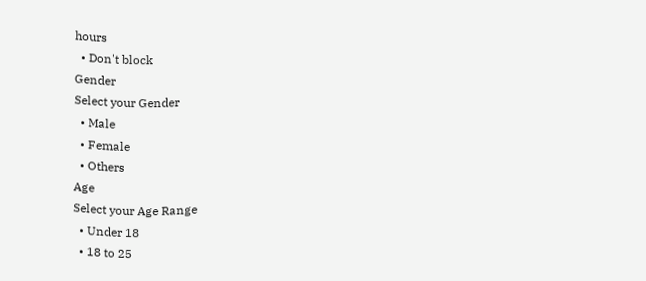hours
  • Don't block
Gender
Select your Gender
  • Male
  • Female
  • Others
Age
Select your Age Range
  • Under 18
  • 18 to 25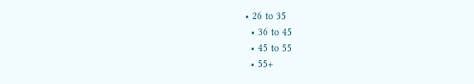• 26 to 35
  • 36 to 45
  • 45 to 55
  • 55+